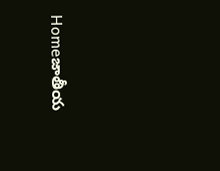Homeజాతీయ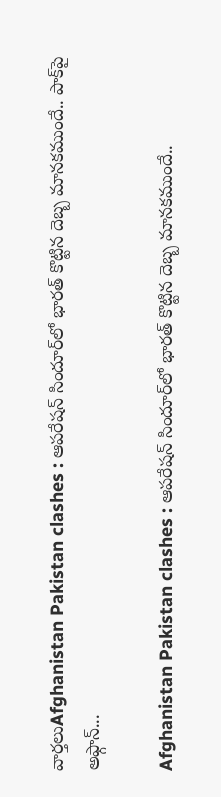వార్తలుAfghanistan Pakistan clashes : ఆపరేషన్ సిందూర్‌లో భారత్ కొట్టిన దెబ్బ మానకముందే.. పాక్‌పై అఫ్గాన్‌...

Afghanistan Pakistan clashes : ఆపరేషన్ సిందూర్‌లో భారత్ కొట్టిన దెబ్బ మానకముందే..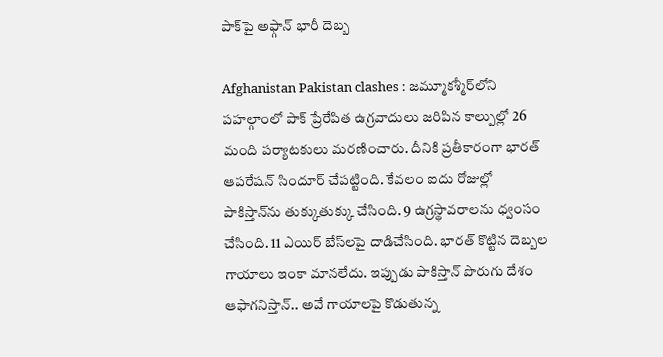పాక్‌పై అఫ్గాన్‌ భారీ దెబ్బ

Afghanistan Pakistan clashes : జమ్మూకశ్మీర్‌లోని పహల్గాంలో పాక్‌ ప్రేరేపిత ఉగ్రవాదులు జరిపిన కాల్పుల్లో 26 మంది పర్యాటకులు మరణించారు. దీనికి ప్రతీకారంగా భారత్‌ ఆపరేషన్‌ సిందూర్‌ చేపట్టింది. కేవలం ఐదు రోజుల్లో పాకిస్తాన్‌ను తుక్కుతుక్కు చేసింది. 9 ఉగ్రస్థావరాలను ధ్వంసం చేసింది. 11 ఎయిర్‌ బేస్‌లపై దాడిచేసింది. భారత్‌ కొట్టిన దెబ్బల గాయాలు ఇంకా మానలేదు. ఇప్పుడు పాకిస్తాన్‌ పొరుగు దేశం ఆఫాగనిస్తాన్‌.. అవే గాయాలపై కొడుతున్న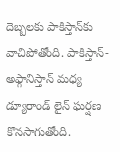దెబ్బలకు పాకిస్తాన్‌కు వాచిపోతోంది. పాకిస్తాన్-అఫ్గానిస్తాన్ మధ్య డ్యూరాండ్‌ లైన్‌ ఘర్షణ కొనసాగుతోంది.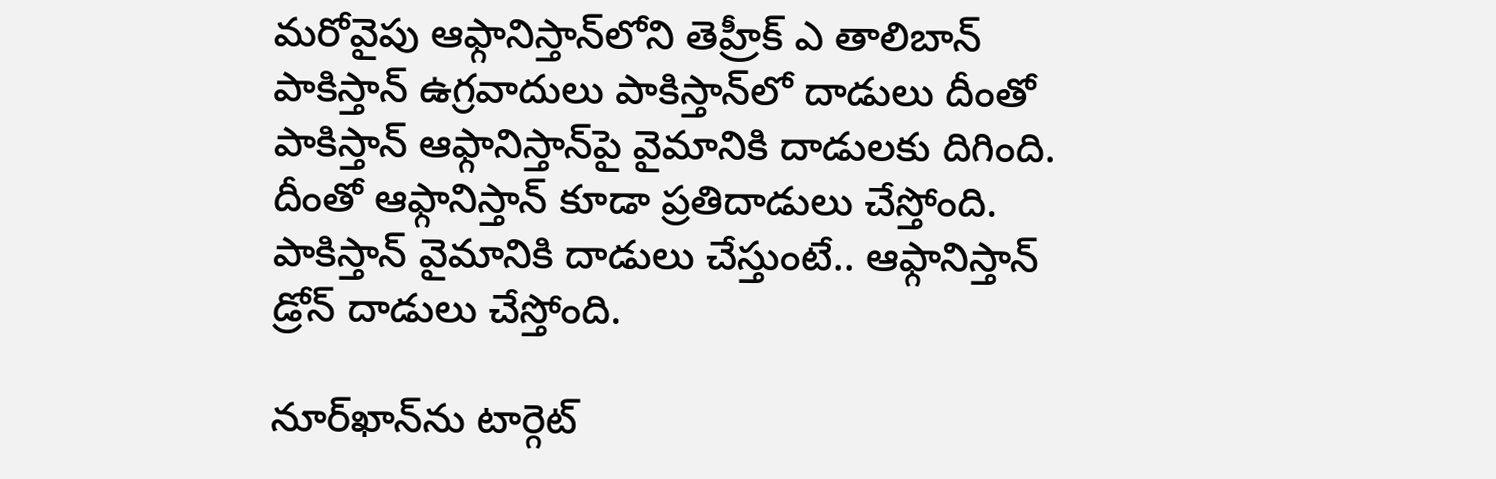మరోవైపు ఆఫ్గానిస్తాన్‌లోని తెహ్రీక్‌ ఎ తాలిబాన్‌ పాకిస్తాన్‌ ఉగ్రవాదులు పాకిస్తాన్‌లో దాడులు దీంతో పాకిస్తాన్‌ ఆఫ్గానిస్తాన్‌పై వైమానికి దాడులకు దిగింది. దీంతో ఆఫ్గానిస్తాన్‌ కూడా ప్రతిదాడులు చేస్తోంది. పాకిస్తాన్‌ వైమానికి దాడులు చేస్తుంటే.. ఆఫ్గానిస్తాన్‌ డ్రోన్‌ దాడులు చేస్తోంది.

నూర్‌ఖాన్‌ను టార్గెట్‌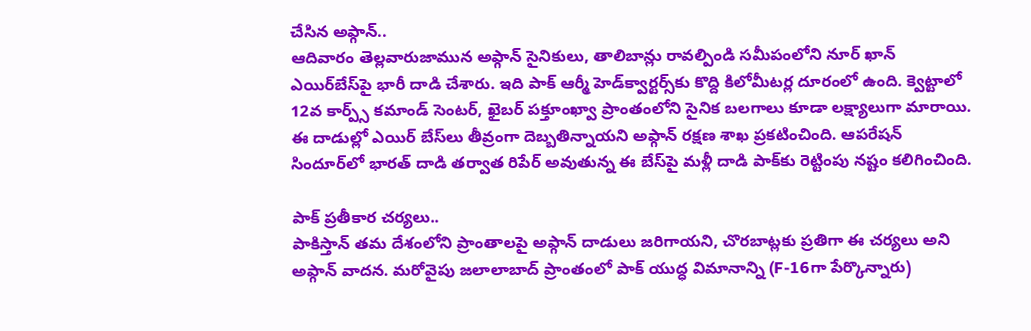చేసిన అఫ్గాన్..
ఆదివారం తెల్లవారుజామున అఫ్గాన్ సైనికులు, తాలిబాన్లు రావల్పిండి సమీపంలోని నూర్ ఖాన్ ఎయిర్‌బేస్‌పై భారీ దాడి చేశారు. ఇది పాక్ ఆర్మీ హెడ్‌క్వార్టర్స్‌కు కొద్ది కిలోమీటర్ల దూరంలో ఉంది. క్వెట్టాలో 12వ కార్ప్స్ కమాండ్ సెంటర్, ఖైబర్ పక్తూంఖ్వా ప్రాంతంలోని సైనిక బలగాలు కూడా లక్ష్యాలుగా మారాయి. ఈ దాడుల్లో ఎయిర్‌ బేస్‌లు తీవ్రంగా దెబ్బతిన్నాయని అఫ్గాన్ రక్షణ శాఖ ప్రకటించింది. ఆపరేషన్ సిందూర్‌లో భారత్ దాడి తర్వాత రిపేర్ అవుతున్న ఈ బేస్‌పై మళ్లీ దాడి పాక్‌కు రెట్టింపు నష్టం కలిగించింది.

పాక్ ప్రతీకార చర్యలు..
పాకిస్తాన్ తమ దేశంలోని ప్రాంతాలపై అఫ్గాన్ దాడులు జరిగాయని, చొరబాట్లకు ప్రతిగా ఈ చర్యలు అని అఫ్గాన్ వాదన. మరోవైపు జలాలాబాద్ ప్రాంతంలో పాక్ యుద్ధ విమానాన్ని (F-16గా పేర్కొన్నారు)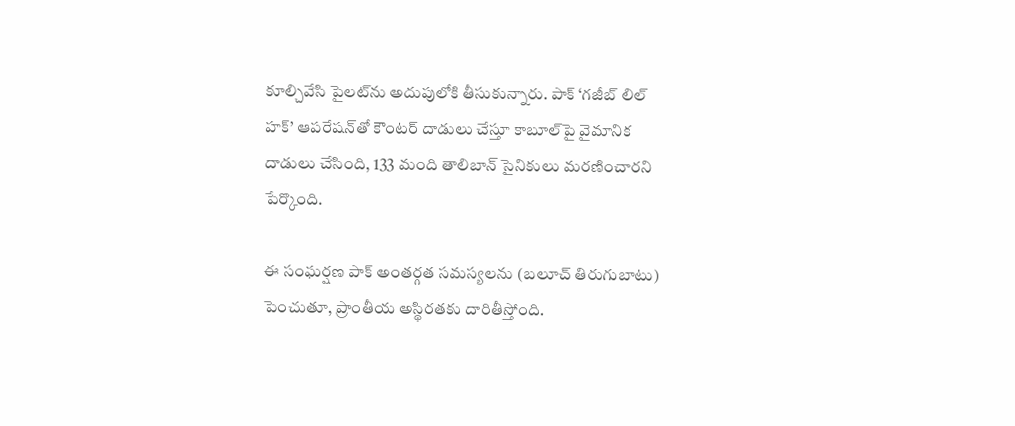కూల్చివేసి పైలట్‌ను అదుపులోకి తీసుకున్నారు. పాక్ ‘గజీబ్ లిల్ హక్’ ఆపరేషన్‌తో కౌంటర్ దాడులు చేస్తూ కాబూల్‌పై వైమానిక దాడులు చేసింది, 133 మంది తాలిబాన్ సైనికులు మరణించారని పేర్కొంది.

ఈ సంఘర్షణ పాక్ అంతర్గత సమస్యలను (బలూచ్ తిరుగుబాటు) పెంచుతూ, ప్రాంతీయ అస్థిరతకు దారితీస్తోంది.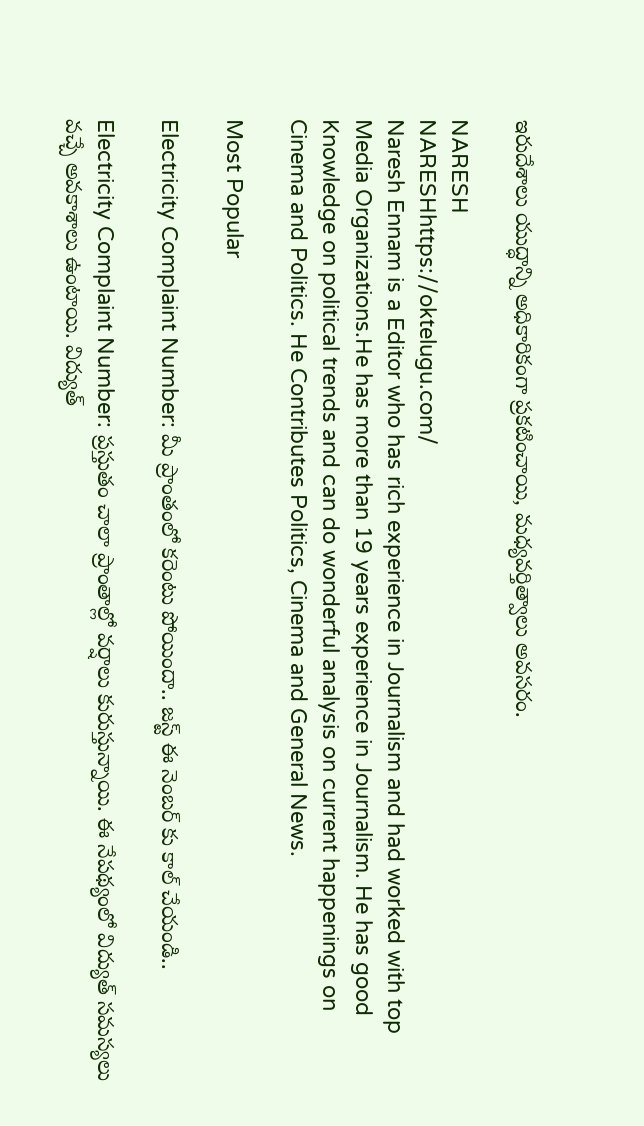ఇరుదేశాలు యుద్ధాన్ని అధికారికంగా ప్రకటించాయి, మధ్యవర్తిత్వాలు అవసరం.

NARESH
NARESHhttps://oktelugu.com/
Naresh Ennam is a Editor who has rich experience in Journalism and had worked with top Media Organizations.He has more than 19 years experience in Journalism. He has good Knowledge on political trends and can do wonderful analysis on current happenings on Cinema and Politics. He Contributes Politics, Cinema and General News.

Most Popular

Electricity Complaint Number: మీ ప్రాంతంలో కరెంటు పోయిందా.. జస్ట్ ఈ నెంబర్ కు కాల్ చేయండి..

Electricity Complaint Number: ప్రస్తుతం చాలా ప్రాంతాల్లో వర్షాలు కురుస్తున్నాయి. ఈ నేపథ్యంలో విద్యుత్ సమస్యలు వచ్చే అవకాశాలు ఉంటాయి. విద్యుత్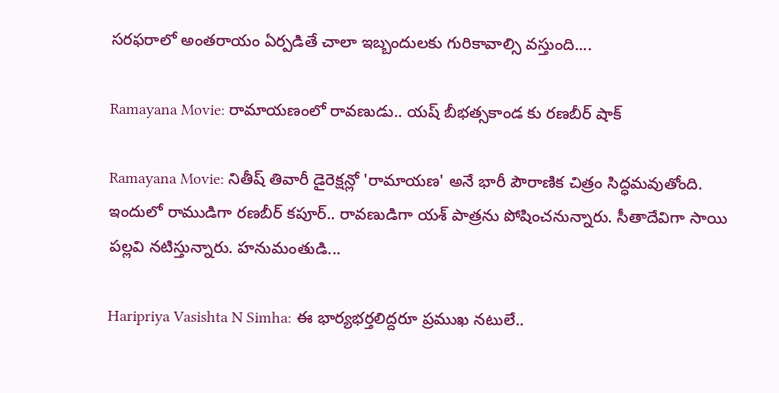సరఫరాలో అంతరాయం ఏర్పడితే చాలా ఇబ్బందులకు గురికావాల్సి వస్తుంది....

Ramayana Movie: రామాయణంలో రావణుడు.. యష్ బీభత్సకాండ కు రణబీర్ షాక్

Ramayana Movie: నితీష్ తివారీ డైరెక్షన్లో 'రామాయణ' అనే భారీ పౌరాణిక చిత్రం సిద్ధమవుతోంది. ఇందులో రాముడిగా రణబీర్ కపూర్.. రావణుడిగా యశ్ పాత్రను పోషించనున్నారు. సీతాదేవిగా సాయి పల్లవి నటిస్తున్నారు. హనుమంతుడి...

Haripriya Vasishta N Simha: ఈ భార్యభర్తలిద్దరూ ప్రముఖ నటులే..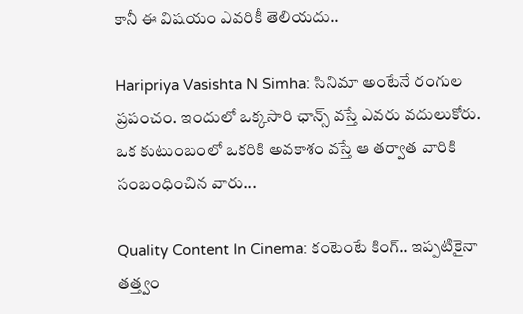కానీ ఈ విషయం ఎవరికీ తెలియదు..

Haripriya Vasishta N Simha: సినిమా అంటేనే రంగుల ప్రపంచం. ఇందులో ఒక్కసారి ఛాన్స్ వస్తే ఎవరు వదులుకోరు. ఒక కుటుంబంలో ఒకరికి అవకాశం వస్తే ఆ తర్వాత వారికి సంబంధించిన వారు...

Quality Content In Cinema: కంటెంటే కింగ్.. ఇప్పటికైనా తత్త్వం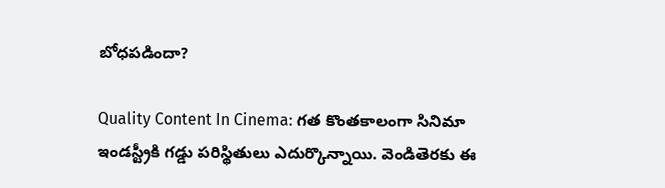బోధపడిందా?

Quality Content In Cinema: గత కొంతకాలంగా సినిమా ఇండస్ట్రీకి గడ్డు పరిస్థితులు ఎదుర్కొన్నాయి. వెండితెరకు ఈ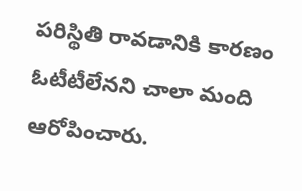పరిస్థితి రావడానికి కారణం ఓటీటీలేనని చాలా మంది ఆరోపించారు.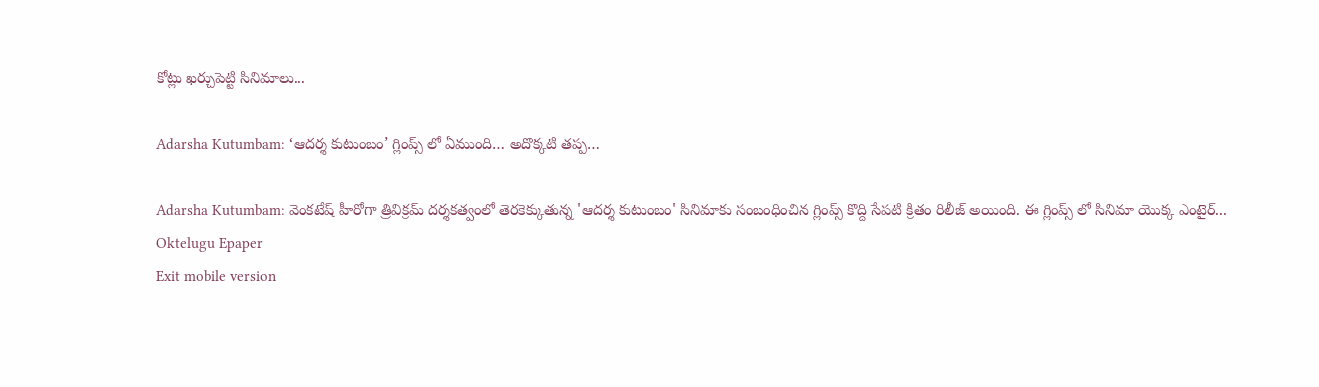కోట్లు ఖర్చుపెట్టి సినిమాలు...

Adarsha Kutumbam: ‘ఆదర్శ కుటుంబం’ గ్లింప్స్ లో ఏముంది… అదొక్కటి తప్ప…

Adarsha Kutumbam: వెంకటేష్ హీరోగా త్రివిక్రమ్ దర్శకత్వంలో తెరకెక్కుతున్న 'ఆదర్శ కుటుంబం' సినిమాకు సంబంధించిన గ్లింప్స్ కొద్ది సేపటి క్రితం రిలీజ్ అయింది. ఈ గ్లింప్స్ లో సినిమా యొక్క ఎంటైర్...
Oktelugu Epaper
Exit mobile version